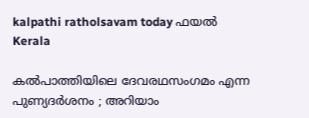kalpathi ratholsavam today ഫയൽ
Kerala

കല്‍പാത്തിയിലെ ദേവരഥസംഗമം എന്ന പുണ്യദർശനം ; അറിയാം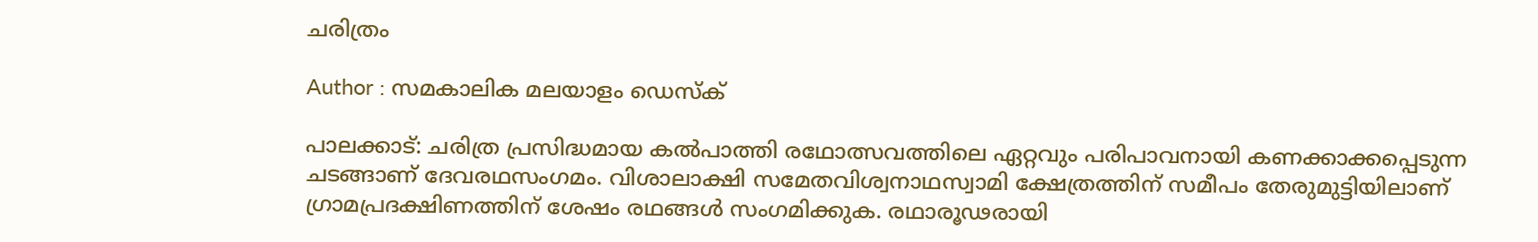ചരിത്രം

Author : സമകാലിക മലയാളം ഡെസ്ക്

പാലക്കാട്: ചരിത്ര പ്രസിദ്ധമായ കല്‍പാത്തി രഥോത്സവത്തിലെ ഏറ്റവും പരിപാവനായി കണക്കാക്കപ്പെടുന്ന ചടങ്ങാണ് ദേവരഥസംഗമം. വിശാലാക്ഷി സമേതവിശ്വനാഥസ്വാമി ക്ഷേത്രത്തിന് സമീപം തേരുമുട്ടിയിലാണ് ഗ്രാമപ്രദക്ഷിണത്തിന് ശേഷം രഥങ്ങള്‍ സംഗമിക്കുക. രഥാരൂഢരായി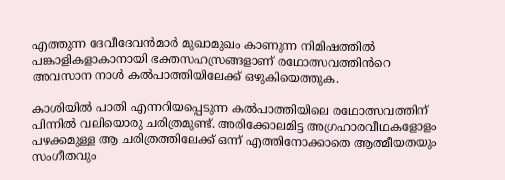എത്തുന്ന ദേവീദേവൻമാർ മുഖാമുഖം കാണുന്ന നിമിഷത്തിൽ പങ്കാളികളാകാനായി ഭക്തസഹസ്രങ്ങളാണ് രഥോത്സവത്തിൻറെ അവസാന നാള്‍ കല്‍പാത്തിയിലേക്ക് ഒഴുകിയെത്തുക.

കാശിയിൽ പാതി എന്നറിയപ്പെടുന്ന കല്‍പാത്തിയിലെ രഥോത്സവത്തിന് പിന്നിൽ വലിയൊരു ചരിത്രമുണ്ട്. അരിക്കോലമിട്ട അഗ്രഹാരവീഥകളോളം പഴക്കമുള്ള ആ ചരിത്രത്തിലേക്ക് ഒന്ന് എത്തിനോക്കാതെ ആത്മീയതയും സംഗീതവും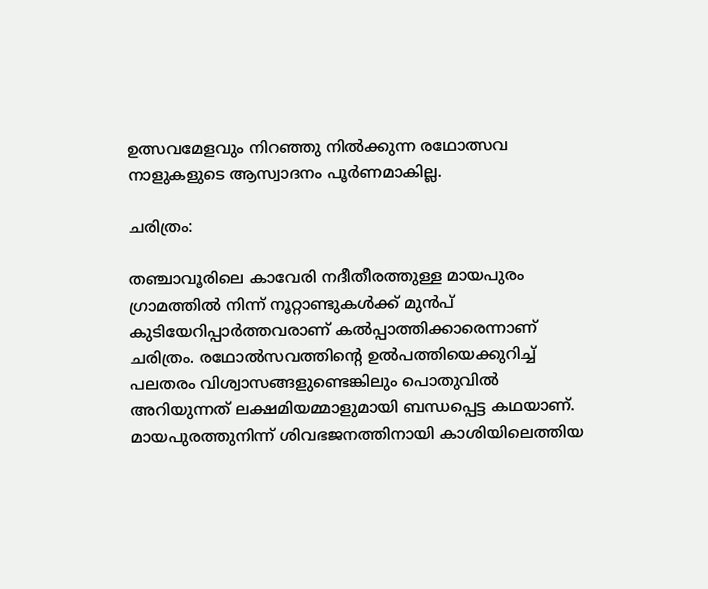ഉത്സവമേളവും നിറഞ്ഞു നിൽക്കുന്ന രഥോത്സവ നാളുകളുടെ ആസ്വാദനം പൂർണമാകില്ല.

ചരിത്രം:

തഞ്ചാവൂരിലെ കാവേരി നദീതീരത്തുള്ള മായപുരം ഗ്രാമത്തില്‍ നിന്ന് നൂറ്റാണ്ടുകള്‍ക്ക് മുന്‍പ് കുടിയേറിപ്പാര്‍ത്തവരാണ് കല്‍പ്പാത്തിക്കാരെന്നാണ് ചരിത്രം. രഥോല്‍സവത്തിന്റെ ഉല്‍പത്തിയെക്കുറിച്ച് പലതരം വിശ്വാസങ്ങളുണ്ടെങ്കിലും പൊതുവില്‍ അറിയുന്നത് ലക്ഷമിയമ്മാളുമായി ബന്ധപ്പെട്ട കഥയാണ്. മായപുരത്തുനിന്ന് ശിവഭജനത്തിനായി കാശിയിലെത്തിയ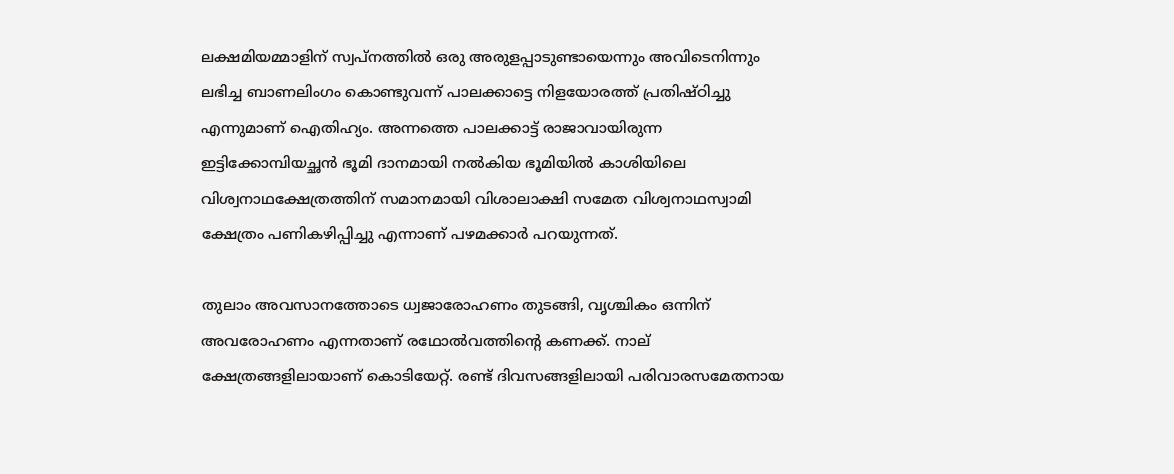ലക്ഷമിയമ്മാളിന് സ്വപ്നത്തില്‍ ഒരു അരുളപ്പാടുണ്ടായെന്നും അവിടെനിന്നും ലഭിച്ച ബാണലിംഗം കൊണ്ടുവന്ന് പാലക്കാട്ടെ നിളയോരത്ത് പ്രതിഷ്ഠിച്ചു എന്നുമാണ് ഐതിഹ്യം. അന്നത്തെ പാലക്കാട്ട് രാജാവായിരുന്ന ഇട്ടിക്കോമ്പിയച്ഛന്‍ ഭൂമി ദാനമായി നല്‍കിയ ഭൂമിയില്‍ കാശിയിലെ വിശ്വനാഥക്ഷേത്രത്തിന് സമാനമായി വിശാലാക്ഷി സമേത വിശ്വനാഥസ്വാമി ക്ഷേത്രം പണികഴിപ്പിച്ചു എന്നാണ് പഴമക്കാര്‍ പറയുന്നത്.

തുലാം അവസാനത്തോടെ ധ്വജാരോഹണം തുടങ്ങി, വൃശ്ചികം ഒന്നിന് അവരോഹണം എന്നതാണ് രഥോല്‍വത്തിന്റെ കണക്ക്. നാല് ക്ഷേത്രങ്ങളിലായാണ് കൊടിയേറ്റ്. രണ്ട് ദിവസങ്ങളിലായി പരിവാരസമേതനായ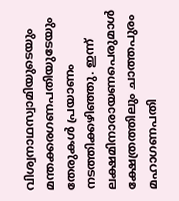വിശ്വനാഥസ്വാമിയുടെയും മന്തക്കരഗണപതിയുടേയും തേരുകള്‍ പ്രയാണം നടത്തിക്കഴിഞ്ഞു. ഇന്ന് ലക്ഷമിനാരായണപെരുമാള്‍ ക്ഷേത്രത്തിലും ചാത്തപുരം മഹാഗണപതി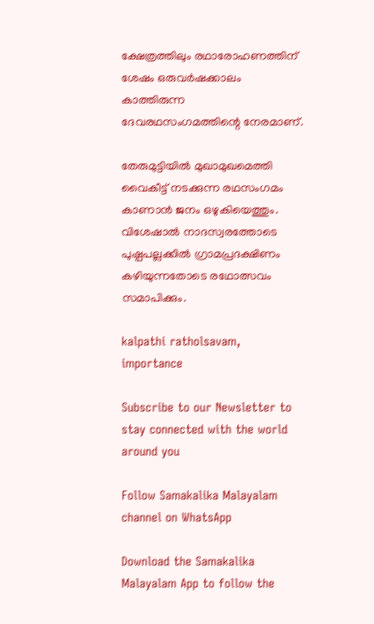ക്ഷേത്രത്തിലും രഥാരോഹണത്തിന് ശേഷം ഒരുവര്‍ഷക്കാലം കാത്തിരുന്ന ദേവരഥസംഗമത്തിന്റെ നേരമാണ്.

തേരുമുട്ടിയില്‍ മുഖാമുഖമെത്തി വൈകീട്ട് നടക്കുന്ന രഥസംഗമം കാണാന്‍ ജനം ഒഴുകിയെത്തും. വിശേഷാല്‍ നാദസ്വരത്തോടെ പുഷ്പപല്ലക്കില്‍ ഗ്രാമപ്രദക്ഷിണം കഴിയുന്നതോടെ രഥോത്സവം സമാപിക്കും.

kalpathi ratholsavam, importance

Subscribe to our Newsletter to stay connected with the world around you

Follow Samakalika Malayalam channel on WhatsApp

Download the Samakalika Malayalam App to follow the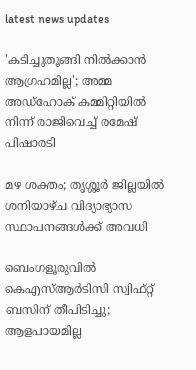latest news updates

'കടിച്ചുതൂങ്ങി നില്‍ക്കാന്‍ ആഗ്രഹമില്ല'; അമ്മ അഡ്‌ഹോക് കമ്മിറ്റിയില്‍ നിന്ന് രാജിവെച്ച് രമേഷ് പിഷാരടി

മഴ ശക്തം; തൃശ്ശൂര്‍ ജില്ലയില്‍ ശനിയാഴ്ച വിദ്യാഭ്യാസ സ്ഥാപനങ്ങള്‍ക്ക് അവധി

ബെംഗളൂരുവില്‍ കെഎസ്ആര്‍ടിസി സ്വിഫ്റ്റ് ബസിന് തീപിടിച്ചു; ആളപായമില്ല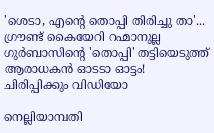'ശെടാ, എന്റെ തൊപ്പി തിരിച്ചു താ'... ഗ്രൗണ്ട് കൈയേറി റഹ്മാനുല്ല ഗുർബാസിന്റെ 'തൊപ്പി' തട്ടിയെടുത്ത് ആരാധകൻ ഓടടാ ഓട്ടം! ചിരിപ്പിക്കും വിഡിയോ

നെല്ലിയാമ്പതി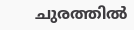ചുരത്തില്‍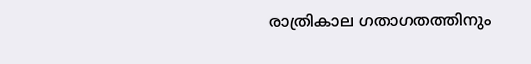രാത്രികാല ഗതാഗതത്തിനും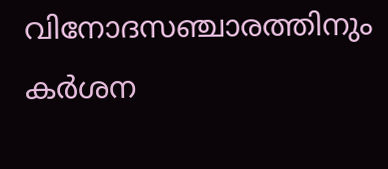വിനോദസഞ്ചാരത്തിനും കര്‍ശന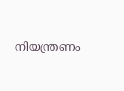നിയന്ത്രണം